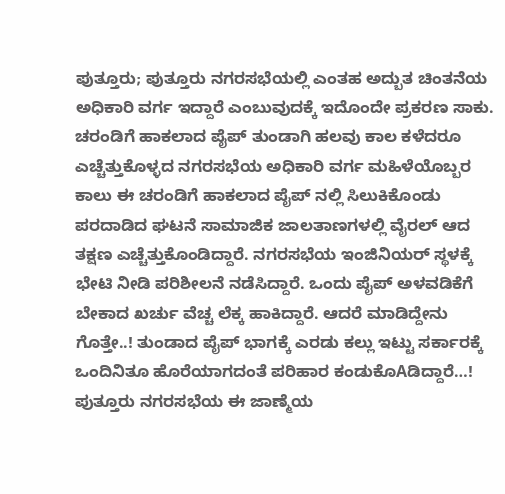ಪುತ್ತೂರು; ಪುತ್ತೂರು ನಗರಸಭೆಯಲ್ಲಿ ಎಂತಹ ಅದ್ಬುತ ಚಿಂತನೆಯ ಅಧಿಕಾರಿ ವರ್ಗ ಇದ್ದಾರೆ ಎಂಬುವುದಕ್ಕೆ ಇದೊಂದೇ ಪ್ರಕರಣ ಸಾಕು. ಚರಂಡಿಗೆ ಹಾಕಲಾದ ಪೈಪ್ ತುಂಡಾಗಿ ಹಲವು ಕಾಲ ಕಳೆದರೂ ಎಚ್ಚೆತ್ತುಕೊಳ್ಳದ ನಗರಸಭೆಯ ಅಧಿಕಾರಿ ವರ್ಗ ಮಹಿಳೆಯೊಬ್ಬರ ಕಾಲು ಈ ಚರಂಡಿಗೆ ಹಾಕಲಾದ ಪೈಪ್ ನಲ್ಲಿ ಸಿಲುಕಿಕೊಂಡು ಪರದಾಡಿದ ಘಟನೆ ಸಾಮಾಜಿಕ ಜಾಲತಾಣಗಳಲ್ಲಿ ವೈರಲ್ ಆದ ತಕ್ಷಣ ಎಚ್ಚೆತ್ತುಕೊಂಡಿದ್ದಾರೆ. ನಗರಸಭೆಯ ಇಂಜಿನಿಯರ್ ಸ್ಥಳಕ್ಕೆ ಭೇಟಿ ನೀಡಿ ಪರಿಶೀಲನೆ ನಡೆಸಿದ್ದಾರೆ. ಒಂದು ಪೈಪ್ ಅಳವಡಿಕೆಗೆ ಬೇಕಾದ ಖರ್ಚು ವೆಚ್ಚ ಲೆಕ್ಕ ಹಾಕಿದ್ದಾರೆ. ಆದರೆ ಮಾಡಿದ್ದೇನು ಗೊತ್ತೇ..! ತುಂಡಾದ ಪೈಪ್ ಭಾಗಕ್ಕೆ ಎರಡು ಕಲ್ಲು ಇಟ್ಟು ಸರ್ಕಾರಕ್ಕೆ ಒಂದಿನಿತೂ ಹೊರೆಯಾಗದಂತೆ ಪರಿಹಾರ ಕಂಡುಕೊAಡಿದ್ದಾರೆ…!
ಪುತ್ತೂರು ನಗರಸಭೆಯ ಈ ಜಾಣ್ಮೆಯ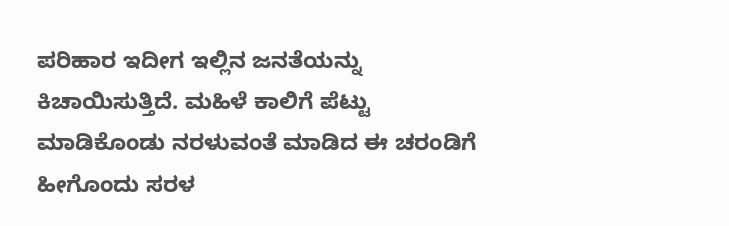ಪರಿಹಾರ ಇದೀಗ ಇಲ್ಲಿನ ಜನತೆಯನ್ನು ಕಿಚಾಯಿಸುತ್ತಿದೆ. ಮಹಿಳೆ ಕಾಲಿಗೆ ಪೆಟ್ಟು ಮಾಡಿಕೊಂಡು ನರಳುವಂತೆ ಮಾಡಿದ ಈ ಚರಂಡಿಗೆ ಹೀಗೊಂದು ಸರಳ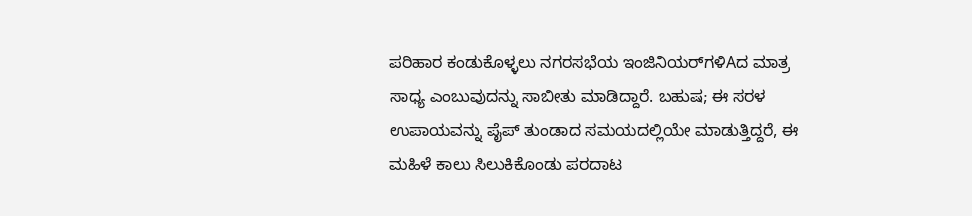ಪರಿಹಾರ ಕಂಡುಕೊಳ್ಳಲು ನಗರಸಭೆಯ ಇಂಜಿನಿಯರ್‌ಗಳಿAದ ಮಾತ್ರ ಸಾಧ್ಯ ಎಂಬುವುದನ್ನು ಸಾಬೀತು ಮಾಡಿದ್ದಾರೆ. ಬಹುಷ; ಈ ಸರಳ ಉಪಾಯವನ್ನು ಪೈಪ್ ತುಂಡಾದ ಸಮಯದಲ್ಲಿಯೇ ಮಾಡುತ್ತಿದ್ದರೆ, ಈ ಮಹಿಳೆ ಕಾಲು ಸಿಲುಕಿಕೊಂಡು ಪರದಾಟ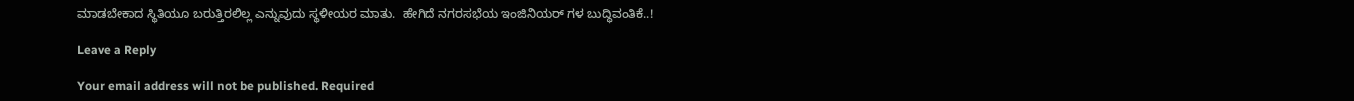ಮಾಡಬೇಕಾದ ಸ್ಥಿತಿಯೂ ಬರುತ್ತಿರಲಿಲ್ಲ ಎನ್ನುವುದು ಸ್ಥಳೀಯರ ಮಾತು.  ಹೇಗಿದೆ ನಗರಸಭೆಯ ಇಂಜಿನಿಯರ್ ಗಳ ಬುದ್ಧಿವಂತಿಕೆ..!

Leave a Reply

Your email address will not be published. Required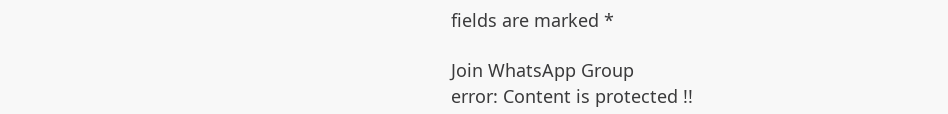fields are marked *

Join WhatsApp Group
error: Content is protected !!